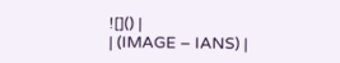![]() |
| (IMAGE – IANS) |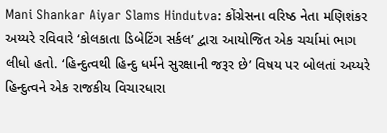Mani Shankar Aiyar Slams Hindutva: કોંગ્રેસના વરિષ્ઠ નેતા મણિશંકર અય્યરે રવિવારે ‘કોલકાતા ડિબેટિંગ સર્કલ’ દ્વારા આયોજિત એક ચર્ચામાં ભાગ લીધો હતો. ‘હિન્દુત્વથી હિન્દુ ધર્મને સુરક્ષાની જરૂર છે’ વિષય પર બોલતાં અય્યરે હિન્દુત્વને એક રાજકીય વિચારધારા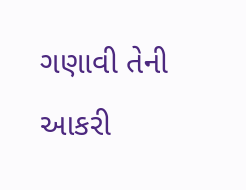ગણાવી તેની આકરી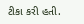ટીકા કરી હતી.